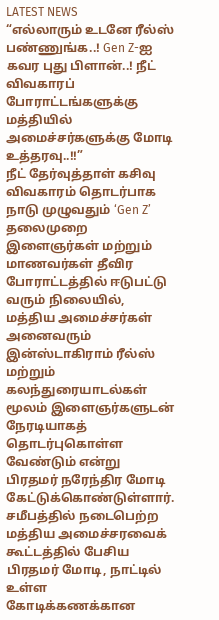LATEST NEWS
“எல்லாரும் உடனே ரீல்ஸ் பண்ணுங்க..! Gen Z-ஐ கவர புது பிளான்..! நீட் விவகாரப் போராட்டங்களுக்கு மத்தியில் அமைச்சர்களுக்கு மோடி உத்தரவு..!!”
நீட் தேர்வுத்தாள் கசிவு விவகாரம் தொடர்பாக நாடு முழுவதும் ‘Gen Z’ தலைமுறை இளைஞர்கள் மற்றும் மாணவர்கள் தீவிர போராட்டத்தில் ஈடுபட்டு வரும் நிலையில், மத்திய அமைச்சர்கள் அனைவரும் இன்ஸ்டாகிராம் ரீல்ஸ் மற்றும் கலந்துரையாடல்கள் மூலம் இளைஞர்களுடன் நேரடியாகத் தொடர்புகொள்ள வேண்டும் என்று பிரதமர் நரேந்திர மோடி கேட்டுக்கொண்டுள்ளார்.
சமீபத்தில் நடைபெற்ற மத்திய அமைச்சரவைக் கூட்டத்தில் பேசிய பிரதமர் மோடி, நாட்டில் உள்ள கோடிக்கணக்கான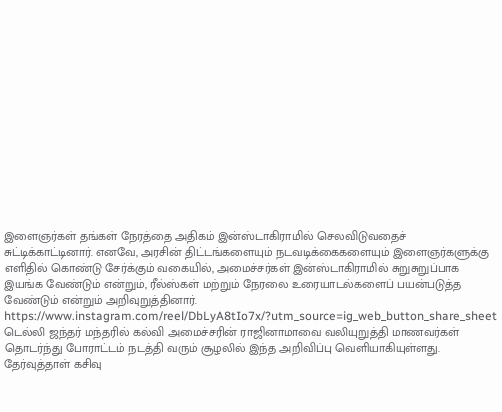இளைஞர்கள் தங்கள் நேரத்தை அதிகம் இன்ஸ்டாகிராமில் செலவிடுவதைச் சுட்டிக்காட்டினார். எனவே, அரசின் திட்டங்களையும் நடவடிக்கைகளையும் இளைஞர்களுக்கு எளிதில் கொண்டு சேர்க்கும் வகையில், அமைச்சர்கள் இன்ஸ்டாகிராமில் சுறுசுறுப்பாக இயங்க வேண்டும் என்றும், ரீல்ஸ்கள் மற்றும் நேரலை உரையாடல்களைப் பயன்படுத்த வேண்டும் என்றும் அறிவுறுத்தினார்.
https://www.instagram.com/reel/DbLyA8tIo7x/?utm_source=ig_web_button_share_sheet
டெல்லி ஜந்தர் மந்தரில் கல்வி அமைச்சரின் ராஜினாமாவை வலியுறுத்தி மாணவர்கள் தொடர்ந்து போராட்டம் நடத்தி வரும் சூழலில் இந்த அறிவிப்பு வெளியாகியுள்ளது. தேர்வுத்தாள் கசிவு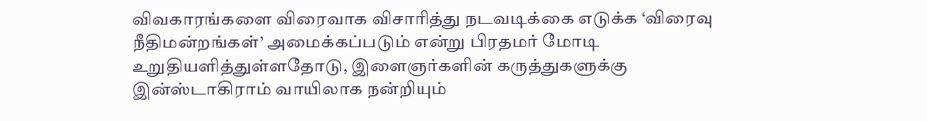விவகாரங்களை விரைவாக விசாரித்து நடவடிக்கை எடுக்க ‘விரைவு நீதிமன்றங்கள்’ அமைக்கப்படும் என்று பிரதமர் மோடி உறுதியளித்துள்ளதோடு, இளைஞர்களின் கருத்துகளுக்கு இன்ஸ்டாகிராம் வாயிலாக நன்றியும்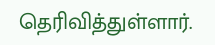தெரிவித்துள்ளார்.